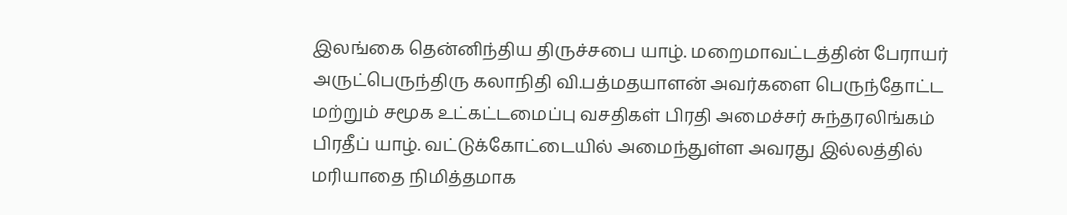இலங்கை தென்னிந்திய திருச்சபை யாழ். மறைமாவட்டத்தின் பேராயர் அருட்பெருந்திரு கலாநிதி வி.பத்மதயாளன் அவர்களை பெருந்தோட்ட மற்றும் சமூக உட்கட்டமைப்பு வசதிகள் பிரதி அமைச்சர் சுந்தரலிங்கம் பிரதீப் யாழ். வட்டுக்கோட்டையில் அமைந்துள்ள அவரது இல்லத்தில் மரியாதை நிமித்தமாக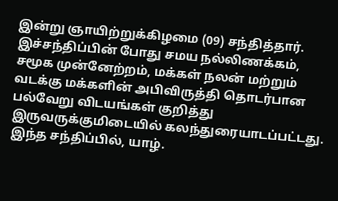இன்று ஞாயிற்றுக்கிழமை (09) சந்தித்தார்.
இச்சந்திப்பின் போது சமய நல்லிணக்கம், சமூக முன்னேற்றம், மக்கள் நலன் மற்றும் வடக்கு மக்களின் அபிவிருத்தி தொடர்பான பல்வேறு விடயங்கள் குறித்து இருவருக்குமிடையில் கலந்துரையாடப்பட்டது.
இந்த சந்திப்பில், யாழ்.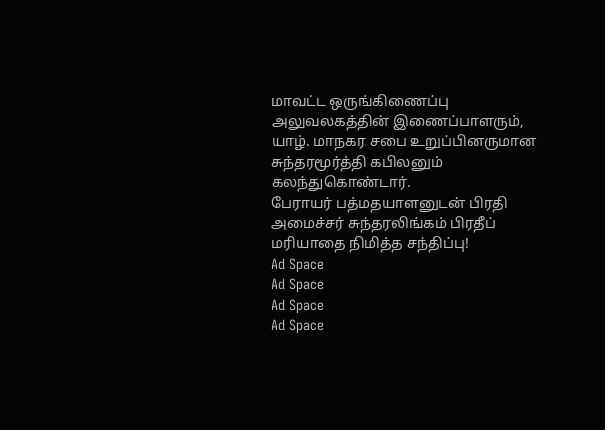மாவட்ட ஒருங்கிணைப்பு அலுவலகத்தின் இணைப்பாளரும், யாழ். மாநகர சபை உறுப்பினருமான சுந்தரமூர்த்தி கபிலனும் கலந்துகொண்டார்.
பேராயர் பத்மதயாளனுடன் பிரதி அமைச்சர் சுந்தரலிங்கம் பிரதீப் மரியாதை நிமித்த சந்திப்பு!
Ad Space
Ad Space
Ad Space
Ad Space